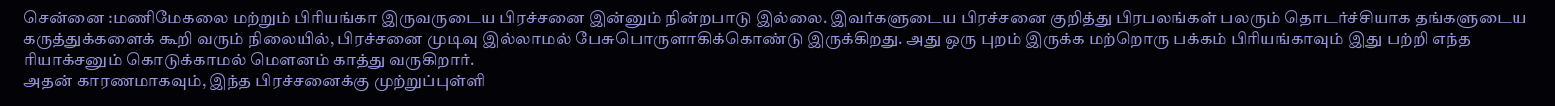சென்னை :மணிமேகலை மற்றும் பிரியங்கா இருவருடைய பிரச்சனை இன்னும் நின்றபாடு இல்லை. இவர்களுடைய பிரச்சனை குறித்து பிரபலங்கள் பலரும் தொடர்ச்சியாக தங்களுடைய கருத்துக்களைக் கூறி வரும் நிலையில், பிரச்சனை முடிவு இல்லாமல் பேசுபொருளாகிக்கொண்டு இருக்கிறது. அது ஒரு புறம் இருக்க மற்றொரு பக்கம் பிரியங்காவும் இது பற்றி எந்த ரியாக்சனும் கொடுக்காமல் மௌனம் காத்து வருகிறார்.
அதன் காரணமாகவும், இந்த பிரச்சனைக்கு முற்றுப்புள்ளி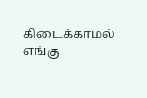கிடைக்காமல் எங்கு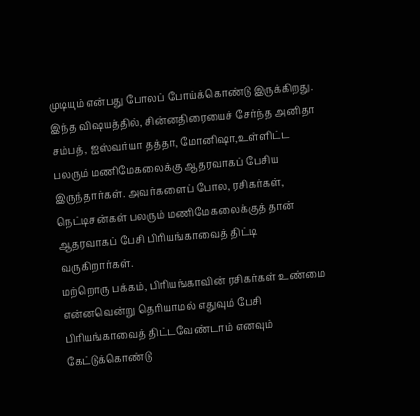முடியும் என்பது போலப் போய்க்கொண்டு இருக்கிறது. இந்த விஷயத்தில், சின்னதிரையைச் சேர்ந்த அனிதா சம்பத், ஐஸ்வர்யா தத்தா, மோனிஷா,உள்ளிட்ட பலரும் மணிமேகலைக்கு ஆதரவாகப் பேசிய இருந்தார்கள். அவர்களைப் போல, ரசிகர்கள், நெட்டிசன்கள் பலரும் மணிமேகலைக்குத் தான் ஆதரவாகப் பேசி பிரியங்காவைத் திட்டி வருகிறார்கள்.
மற்றொரு பக்கம், பிரியங்காவின் ரசிகர்கள் உண்மை என்னவென்று தெரியாமல் எதுவும் பேசி பிரியங்காவைத் திட்டவேண்டாம் எனவும் கேட்டுக்கொண்டு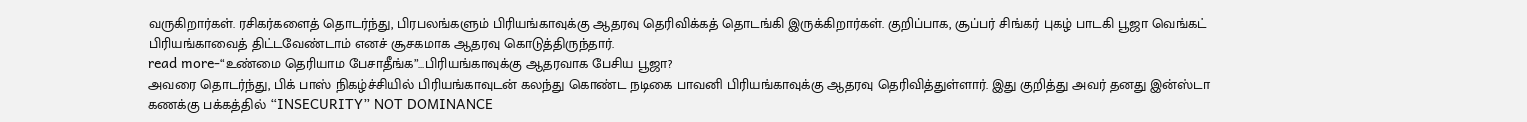வருகிறார்கள். ரசிகர்களைத் தொடர்ந்து, பிரபலங்களும் பிரியங்காவுக்கு ஆதரவு தெரிவிக்கத் தொடங்கி இருக்கிறார்கள். குறிப்பாக, சூப்பர் சிங்கர் புகழ் பாடகி பூஜா வெங்கட் பிரியங்காவைத் திட்டவேண்டாம் எனச் சூசகமாக ஆதரவு கொடுத்திருந்தார்.
read more-“உண்மை தெரியாம பேசாதீங்க”…பிரியங்காவுக்கு ஆதரவாக பேசிய பூஜா?
அவரை தொடர்ந்து, பிக் பாஸ் நிகழ்ச்சியில் பிரியங்காவுடன் கலந்து கொண்ட நடிகை பாவனி பிரியங்காவுக்கு ஆதரவு தெரிவித்துள்ளார். இது குறித்து அவர் தனது இன்ஸ்டா கணக்கு பக்கத்தில் “INSECURITY” NOT DOMINANCE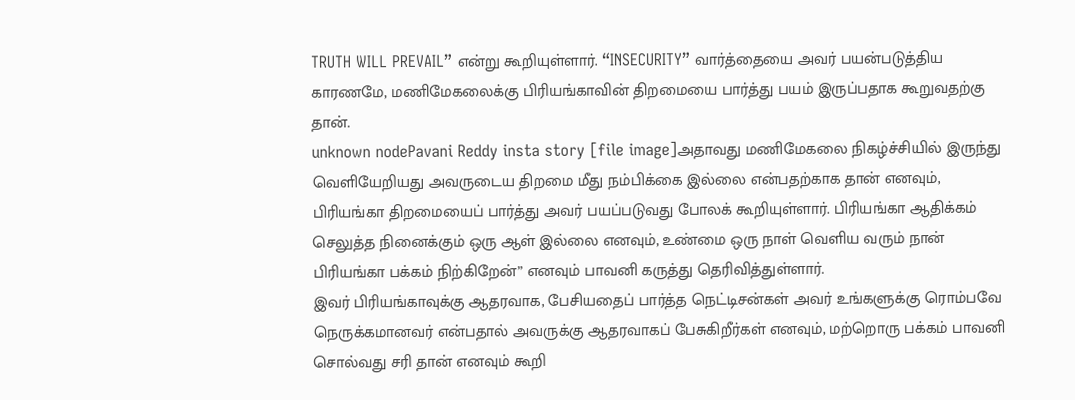TRUTH WILL PREVAIL” என்று கூறியுள்ளார். “INSECURITY” வார்த்தையை அவர் பயன்படுத்திய காரணமே, மணிமேகலைக்கு பிரியங்காவின் திறமையை பார்த்து பயம் இருப்பதாக கூறுவதற்கு தான்.
unknown nodePavani Reddy insta story [file image]அதாவது மணிமேகலை நிகழ்ச்சியில் இருந்து வெளியேறியது அவருடைய திறமை மீது நம்பிக்கை இல்லை என்பதற்காக தான் எனவும், பிரியங்கா திறமையைப் பார்த்து அவர் பயப்படுவது போலக் கூறியுள்ளார். பிரியங்கா ஆதிக்கம் செலுத்த நினைக்கும் ஒரு ஆள் இல்லை எனவும், உண்மை ஒரு நாள் வெளிய வரும் நான் பிரியங்கா பக்கம் நிற்கிறேன்” எனவும் பாவனி கருத்து தெரிவித்துள்ளார்.
இவர் பிரியங்காவுக்கு ஆதரவாக, பேசியதைப் பார்த்த நெட்டிசன்கள் அவர் உங்களுக்கு ரொம்பவே நெருக்கமானவர் என்பதால் அவருக்கு ஆதரவாகப் பேசுகிறீர்கள் எனவும், மற்றொரு பக்கம் பாவனி சொல்வது சரி தான் எனவும் கூறி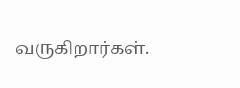வருகிறார்கள்.